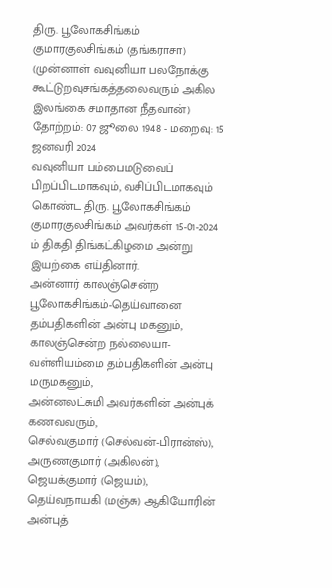திரு. பூலோகசிங்கம் குமாரகுலசிங்கம் (தங்கராசா)
(முன்னாள் வவுனியா பலநோக்கு கூட்டுறவுசங்கத்தலைவரும் அகில இலங்கை சமாதான நீதவான்)
தோற்றம்: 07 ஜூலை 1948 - மறைவு: 15 ஜனவரி 2024
வவுனியா பம்பைமடுவைப் பிறப்பிடமாகவும், வசிப்பிடமாகவும் கொண்ட திரு. பூலோகசிங்கம் குமாரகுலசிங்கம் அவர்கள் 15-01-2024 ம் திகதி திங்கட்கிழமை அன்று இயற்கை எய்தினார்.
அன்னார் காலஞ்சென்ற பூலோகசிங்கம்-தெய்வானை தம்பதிகளின் அன்பு மகனும்,
காலஞ்சென்ற நல்லையா-வள்ளியம்மை தம்பதிகளின் அன்பு மருமகனும்,
அன்னலட்சுமி அவர்களின் அன்புக் கணவவரும்,
செல்வகுமார் (செல்வன்-பிரான்ஸ்), அருணகுமார் (அகிலன்), ஜெயக்குமார் (ஜெயம்), தெய்வநாயகி (மஞ்சு) ஆகியோரின் அன்புத்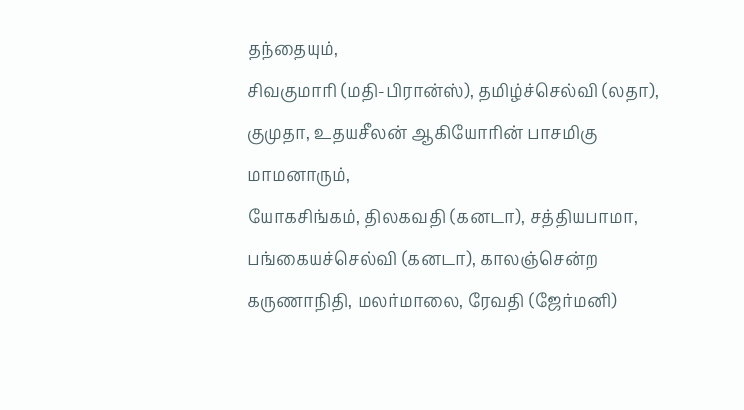தந்தையும்,
சிவகுமாரி (மதி-பிரான்ஸ்), தமிழ்ச்செல்வி (லதா), குமுதா, உதயசீலன் ஆகியோரின் பாசமிகு மாமனாரும்,
யோகசிங்கம், திலகவதி (கனடா), சத்தியபாமா, பங்கையச்செல்வி (கனடா), காலஞ்சென்ற கருணாநிதி, மலர்மாலை, ரேவதி (ஜேர்மனி)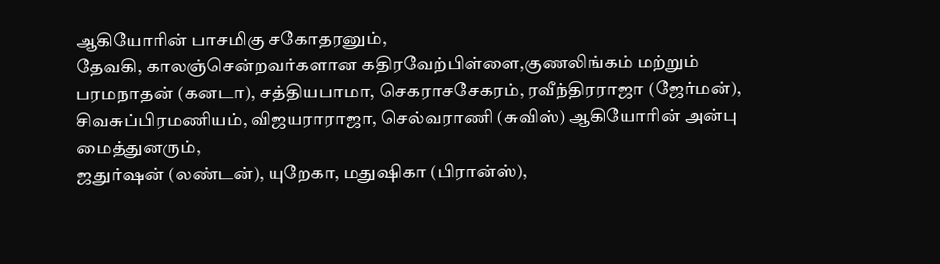ஆகியோரின் பாசமிகு சகோதரனும்,
தேவகி, காலஞ்சென்றவர்களான கதிரவேற்பிள்ளை,குணலிங்கம் மற்றும் பரமநாதன் (கனடா), சத்தியபாமா, செகராசசேகரம், ரவீந்திரராஜா (ஜேர்மன்), சிவசுப்பிரமணியம், விஜயராராஜா, செல்வராணி (சுவிஸ்) ஆகியோரின் அன்பு மைத்துனரும்,
ஜதுர்ஷன் (லண்டன்), யுறேகா, மதுஷிகா (பிரான்ஸ்),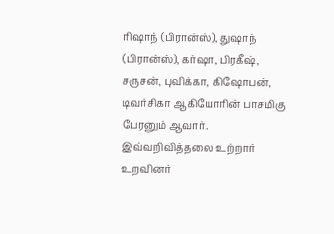ரிஷாந் (பிரான்ஸ்), துஷாந் (பிரான்ஸ்), கர்ஷா, பிரகீஷ், சருசன், புவிக்கா, கிஷோபன், டிவர்சிகா ஆகியோரின் பாசமிகு பேரனும் ஆவார்.
இவ்வறிவித்தலை உற்றார் உறவினர்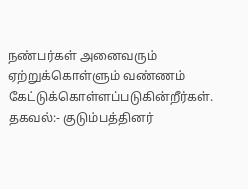நண்பர்கள் அனைவரும் ஏற்றுக்கொள்ளும் வண்ணம் கேட்டுக்கொள்ளப்படுகின்றீர்கள்.
தகவல்:- குடும்பத்தினர்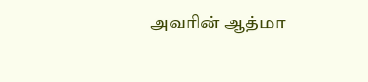அவரின் ஆத்மா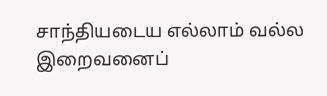சாந்தியடைய எல்லாம் வல்ல இறைவனைப்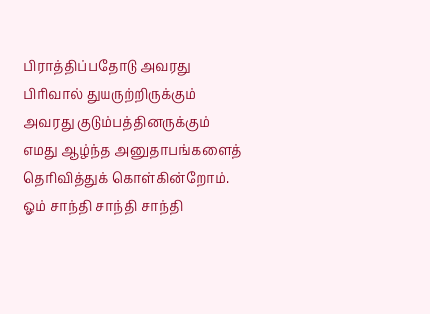பிராத்திப்பதோடு அவரது பிரிவால் துயருற்றிருக்கும் அவரது குடும்பத்தினருக்கும் எமது ஆழ்ந்த அனுதாபங்களைத் தெரிவித்துக் கொள்கின்றோம்.
ஓம் சாந்தி சாந்தி சாந்தி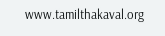www.tamilthakaval.org